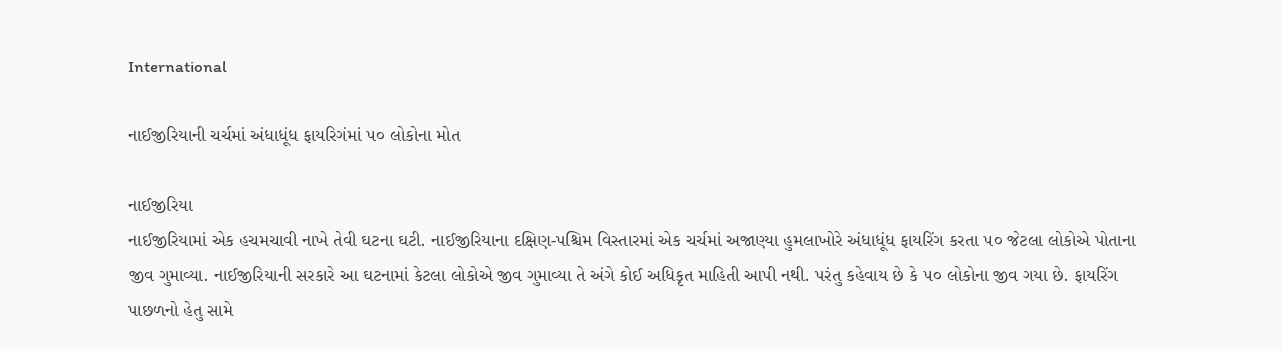International

નાઈજીરિયાની ચર્ચમાં અંધાધૂંધ ફાયરિગંમાં ૫૦ લોકોના મોત

નાઈજીરિયા
નાઈજીરિયામાં એક હચમચાવી નાખે તેવી ઘટના ઘટી. નાઈજીરિયાના દક્ષિણ-પશ્ચિમ વિસ્તારમાં એક ચર્ચમાં અજાણ્યા હુમલાખોરે અંધાધૂંધ ફાયરિંગ કરતા ૫૦ જેટલા લોકોએ પોતાના જીવ ગુમાવ્યા. નાઈજીરિયાની સરકારે આ ઘટનામાં કેટલા લોકોએ જીવ ગુમાવ્યા તે અંગે કોઈ અધિકૃત માહિતી આપી નથી. પરંતુ કહેવાય છે કે ૫૦ લોકોના જીવ ગયા છે. ફાયરિંગ પાછળનો હેતુ સામે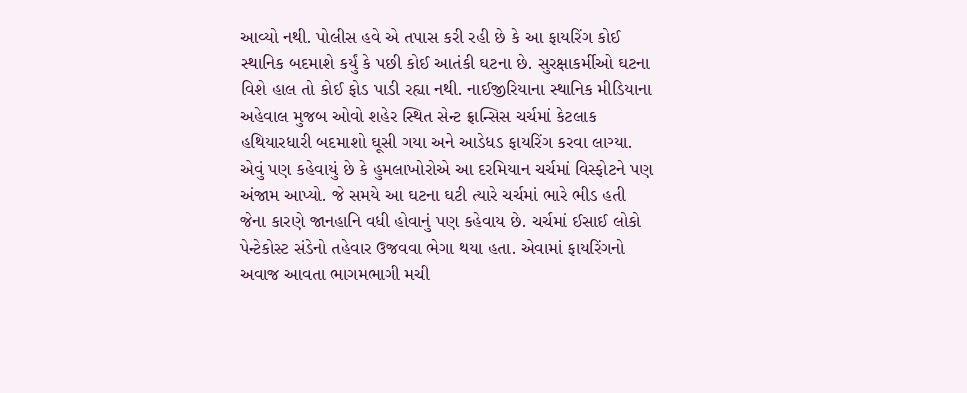આવ્યો નથી. પોલીસ હવે એ તપાસ કરી રહી છે કે આ ફાયરિંગ કોઈ સ્થાનિક બદમાશે કર્યું કે પછી કોઈ આતંકી ઘટના છે. સુરક્ષાકર્મીઓ ઘટના વિશે હાલ તો કોઈ ફોડ પાડી રહ્યા નથી. નાઈજીરિયાના સ્થાનિક મીડિયાના અહેવાલ મુજબ ઓવો શહેર સ્થિત સેન્ટ ફ્રાન્સિસ ચર્ચમાં કેટલાક હથિયારધારી બદમાશો ઘૂસી ગયા અને આડેધડ ફાયરિંગ કરવા લાગ્યા. એવું પણ કહેવાયું છે કે હુમલાખોરોએ આ દરમિયાન ચર્ચમાં વિસ્ફોટને પણ અંજામ આપ્યો. જે સમયે આ ઘટના ઘટી ત્યારે ચર્ચમાં ભારે ભીડ હતી જેના કારણે જાનહાનિ વધી હોવાનું પણ કહેવાય છે. ચર્ચમાં ઈસાઈ લોકો પેન્ટેકોસ્ટ સંડેનો તહેવાર ઉજવવા ભેગા થયા હતા. એવામાં ફાયરિંગનો અવાજ આવતા ભાગમભાગી મચી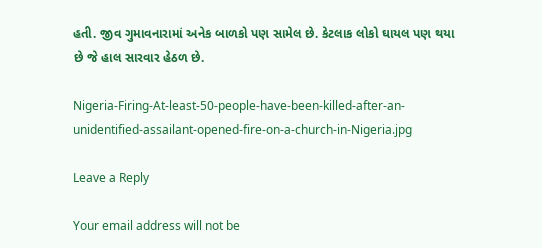હતી. જીવ ગુમાવનારામાં અનેક બાળકો પણ સામેલ છે. કેટલાક લોકો ઘાયલ પણ થયા છે જે હાલ સારવાર હેઠળ છે.

Nigeria-Firing-At-least-50-people-have-been-killed-after-an-unidentified-assailant-opened-fire-on-a-church-in-Nigeria.jpg

Leave a Reply

Your email address will not be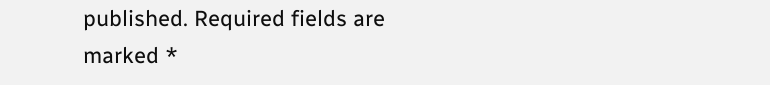published. Required fields are marked *